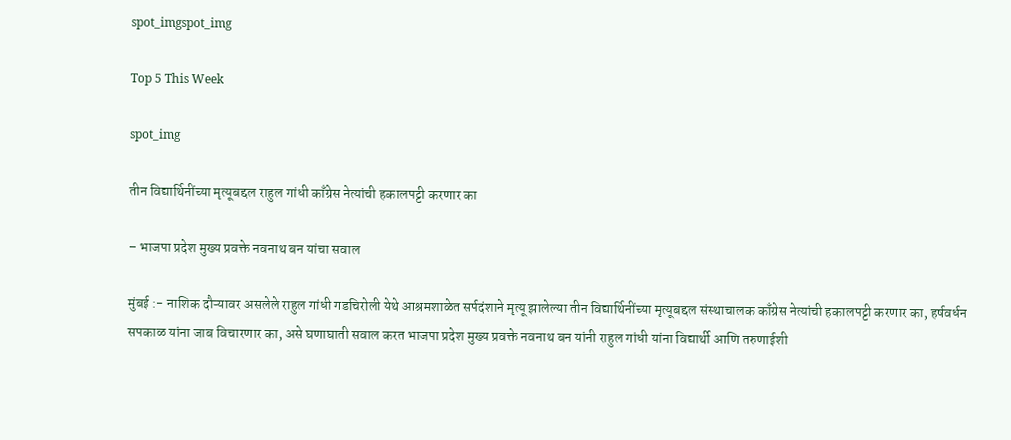spot_imgspot_img

Top 5 This Week

spot_img

तीन विद्यार्थिनींच्या मृत्यूबद्दल राहुल गांधी काँग्रेस नेत्यांची हकालपट्टी करणार का

– भाजपा प्रदेश मुख्य प्रवक्ते नवनाथ बन यांचा सवाल

मुंबई :- नाशिक दौऱ्यावर असलेले राहुल गांधी गडचिरोली येथे आश्रमशाळेत सर्पदंशाने मृत्यू झालेल्या तीन विद्यार्थिनींच्या मृत्यूबद्दल संस्थाचालक काँग्रेस नेत्यांची हकालपट्टी करणार का, हर्षवर्धन सपकाळ यांना जाब विचारणार का, असे घणाघाती सवाल करत भाजपा प्रदेश मुख्य प्रवक्ते नवनाथ बन यांनी राहुल गांधी यांना विद्यार्थी आणि तरुणाईशी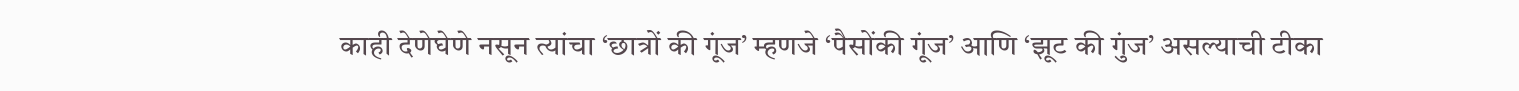काही देणेघेणे नसून त्यांचा ‘छात्रों की गूंज’ म्हणजे ‘पैसोंकी गूंज’ आणि ‘झूट की गुंज’ असल्याची टीका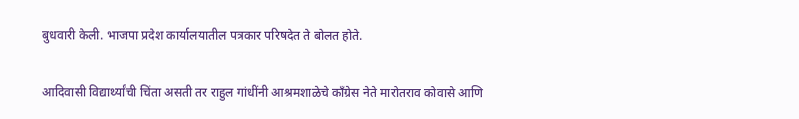बुधवारी केली. भाजपा प्रदेश कार्यालयातील पत्रकार परिषदेत ते बोलत होते.

आदिवासी विद्यार्थ्यांची चिंता असती तर राहुल गांधींनी आश्रमशाळेचे काँग्रेस नेते मारोतराव कोवासे आणि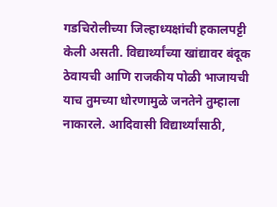गडचिरोलीच्या जिल्हाध्यक्षांची हकालपट्टी केली असती. विद्यार्थ्यांच्या खांद्यावर बंदूक ठेवायची आणि राजकीय पोळी भाजायची याच तुमच्या धोरणामुळे जनतेने तुम्हाला नाकारले. आदिवासी विद्यार्थ्यांसाठी,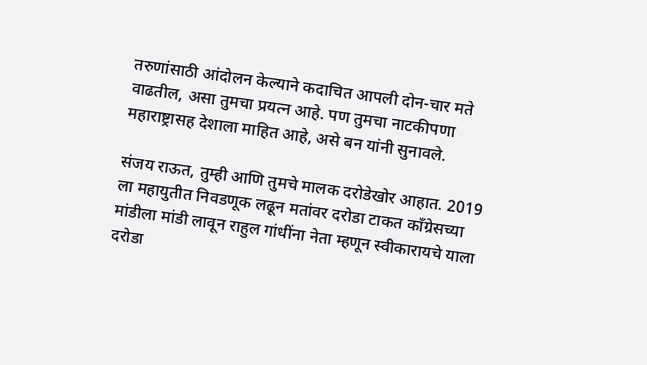तरुणांसाठी आंदोलन केल्याने कदाचित आपली दोन-चार मते वाढतील, असा तुमचा प्रयत्न आहे. पण तुमचा नाटकीपणा महाराष्ट्रासह देशाला माहित आहे, असे बन यांनी सुनावले.

संजय राऊत, तुम्ही आणि तुमचे मालक दरोडेखोर आहात. 2019 ला महायुतीत निवडणूक लढून मतांवर दरोडा टाकत काँग्रेसच्या मांडीला मांडी लावून राहुल गांधींना नेता म्हणून स्वीकारायचे याला दरोडा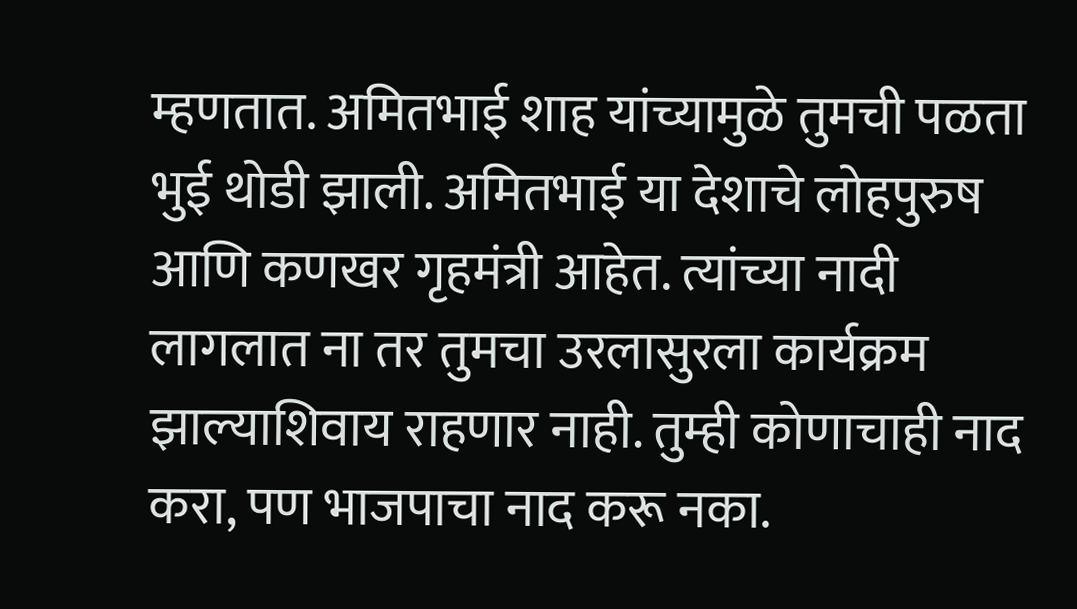म्हणतात. अमितभाई शाह यांच्यामुळे तुमची पळता भुई थोडी झाली. अमितभाई या देशाचे लोहपुरुष आणि कणखर गृहमंत्री आहेत. त्यांच्या नादी लागलात ना तर तुमचा उरलासुरला कार्यक्रम झाल्याशिवाय राहणार नाही. तुम्ही कोणाचाही नाद करा, पण भाजपाचा नाद करू नका.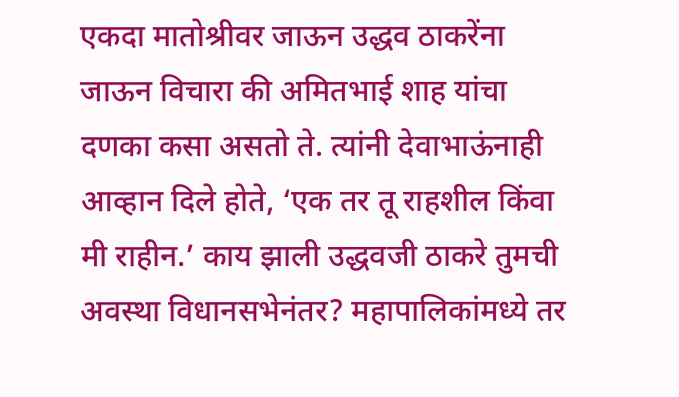एकदा मातोश्रीवर जाऊन उद्धव ठाकरेंना जाऊन विचारा की अमितभाई शाह यांचा दणका कसा असतो ते. त्यांनी देवाभाऊंनाही आव्हान दिले होते, ‘एक तर तू राहशील किंवा मी राहीन.’ काय झाली उद्धवजी ठाकरे तुमची अवस्था विधानसभेनंतर? महापालिकांमध्ये तर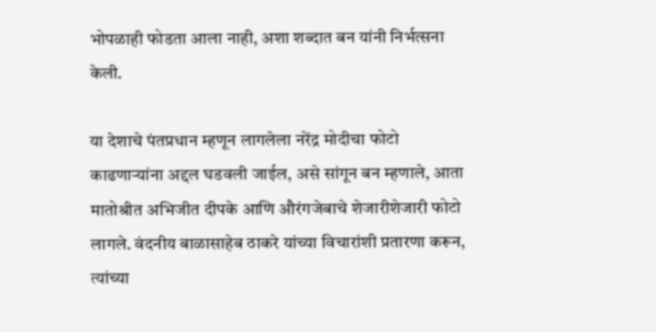भोपळाही फोडता आला नाही, अशा शब्दात बन यांनी निर्भत्सना केली.

या देशाचे पंतप्रधान म्हणून लागलेला नरेंद्र मोदीचा फोटो काढणाऱ्यांना अद्दल घडवली जाईल, असे सांगून बन म्हणाले, आता मातोश्रीत अभिजीत दीपके आणि औरंगजेबाचे शेजारीशेजारी फोटो लागले. वंदनीय बाळासाहेब ठाकरे यांच्या विचारांशी प्रतारणा करून, त्यांच्या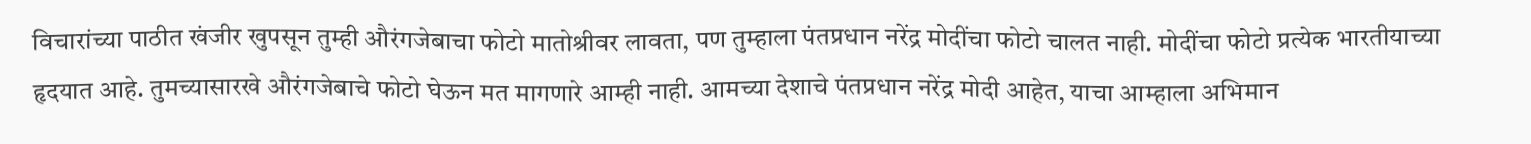विचारांच्या पाठीत खंजीर खुपसून तुम्ही औरंगजेबाचा फोटो मातोश्रीवर लावता, पण तुम्हाला पंतप्रधान नरेंद्र मोदींचा फोटो चालत नाही. मोदींचा फोटो प्रत्येक भारतीयाच्या हृदयात आहे. तुमच्यासारखे औरंगजेबाचे फोटो घेऊन मत मागणारे आम्ही नाही. आमच्या देशाचे पंतप्रधान नरेंद्र मोदी आहेत, याचा आम्हाला अभिमान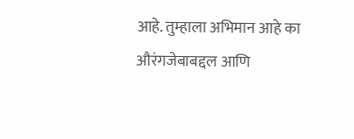आहे. तुम्हाला अभिमान आहे का औरंगजेबाबद्दल आणि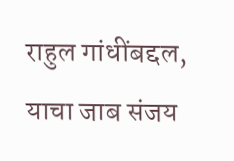राहुल गांधींबद्दल, याचा जाब संजय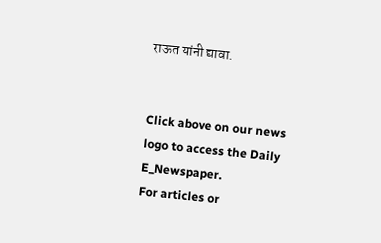राऊत यांनी द्यावा.


Click above on our news logo to access the Daily E_Newspaper.
For articles or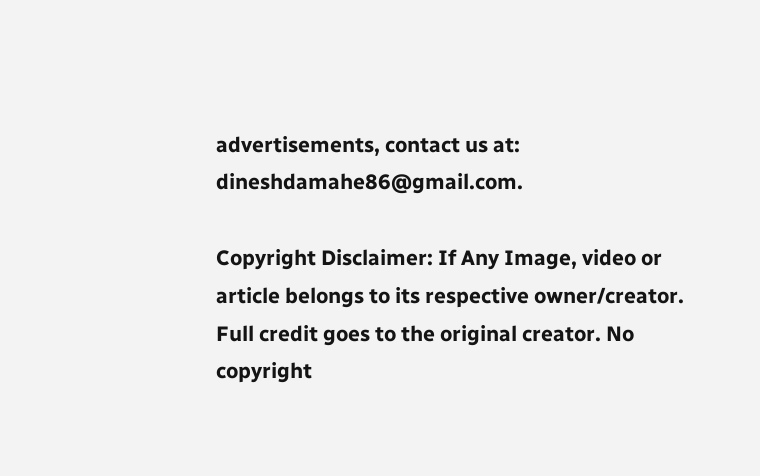advertisements, contact us at: dineshdamahe86@gmail.com.

Copyright Disclaimer: If Any Image, video or article belongs to its respective owner/creator. Full credit goes to the original creator. No copyright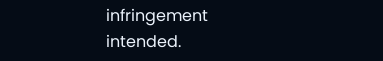infringement intended.